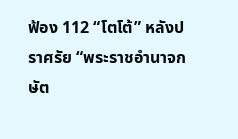ฟ้อง 112 “โตโต้” หลังปราศรัย “พระราชอํานาจกษัต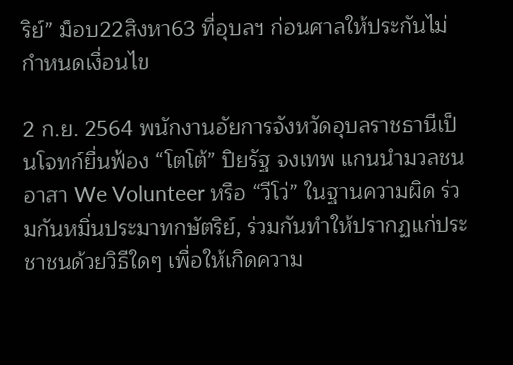ริย์” ม็อบ22สิงหา63 ที่อุบลฯ ก่อนศาลให้ประกันไม่กำหนดเงื่อนไข

2 ก.ย. 2564 พนักงานอัยการจังหวัดอุบลราชธานีเป็นโจทก์ยื่นฟ้อง “โตโต้” ปิยรัฐ จงเทพ แกนนำมวลชนอาสา We Volunteer หรือ “วีโว่” ในฐานความผิด ร่วมกันหมิ่นประมาทกษัตริย์, ร่วมกันทำให้ปรากฏแก่ประชาชนด้วยวิธีใดๆ เพื่อให้เกิดความ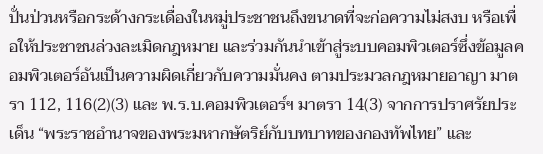ปั่นป่วนหรือกระด้างกระเดื่องในหมู่ประชาชนถึงขนาดที่จะก่อความไม่สงบ หรือเพื่อให้ประชาชนล่วงละเมิดกฎหมาย และร่วมกันนำเข้าสู่ระบบคอมพิวเตอร์ซึ่งข้อมูลคอมพิวเตอร์อันเป็นความผิดเกี่ยวกับความมั่นคง ตามประมวลกฎหมายอาญา มาตรา 112, 116(2)(3) และ พ.ร.บ.คอมพิวเตอร์ฯ มาตรา 14(3) จากการปราศรัยประเด็น “พระราชอํานาจของพระมหากษัตริย์กับบทบาทของกองทัพไทย” และ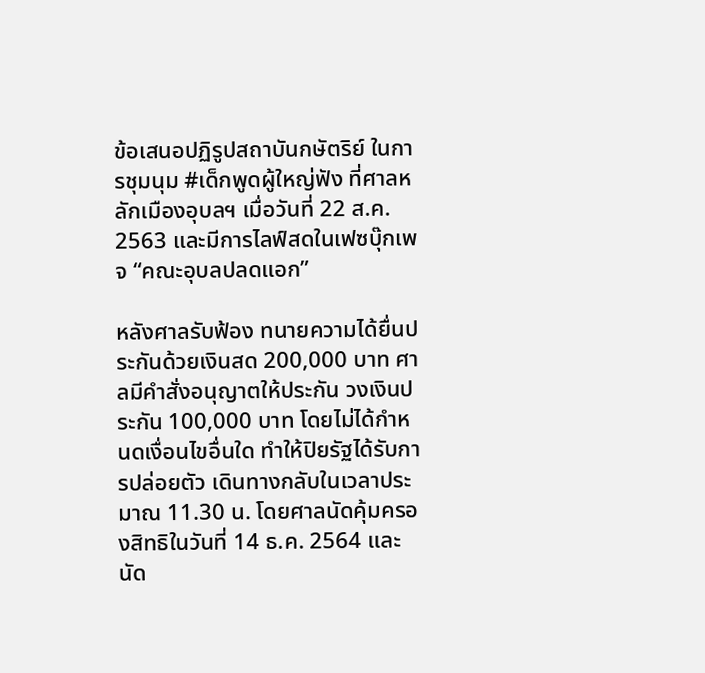ข้อเสนอปฏิรูปสถาบันกษัตริย์ ในการชุมนุม #เด็กพูดผู้ใหญ่ฟัง ที่ศาลหลักเมืองอุบลฯ เมื่อวันที่ 22 ส.ค. 2563 และมีการไลฟ์สดในเฟซบุ๊กเพจ “คณะอุบลปลดแอก”

หลังศาลรับฟ้อง ทนายความได้ยื่นประกันด้วยเงินสด 200,000 บาท ศาลมีคำสั่งอนุญาตให้ประกัน วงเงินประกัน 100,000 บาท โดยไม่ได้กำหนดเงื่อนไขอื่นใด ทำให้ปิยรัฐได้รับการปล่อยตัว เดินทางกลับในเวลาประมาณ 11.30 น. โดยศาลนัดคุ้มครองสิทธิในวันที่ 14 ธ.ค. 2564 และนัด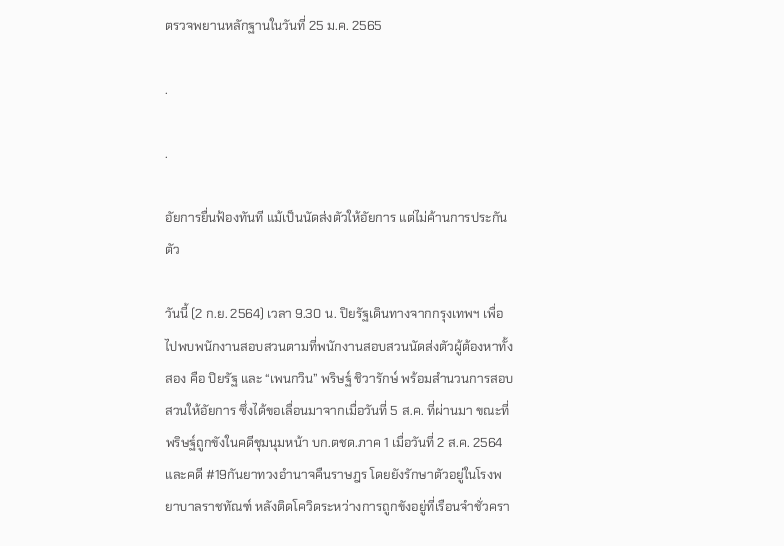ตรวจพยานหลักฐานในวันที่ 25 ม.ค. 2565

.

.

อัยการยื่นฟ้องทันที แม้เป็นนัดส่งตัวให้อัยการ แต่ไม่ค้านการประกันตัว

วันนี้ (2 ก.ย. 2564) เวลา 9.30 น. ปิยรัฐเดินทางจากกรุงเทพฯ เพื่อไปพบพนักงานสอบสวนตามที่พนักงานสอบสวนนัดส่งตัวผู้ต้องหาทั้งสอง คือ ปิยรัฐ และ “เพนกวิน” พริษฐ์ ชิวารักษ์ พร้อมสำนวนการสอบสวนให้อัยการ ซึ่งได้ขอเลื่อนมาจากเมื่อวันที่ 5 ส.ค. ที่ผ่านมา ขณะที่พริษฐ์ถูกขังในคดีชุมนุมหน้า บก.ตชด.ภาค 1 เมื่อวันที่ 2 ส.ค. 2564 และคดี #19กันยาทวงอำนาจคืนราษฎร โดยยังรักษาตัวอยู่ในโรงพยาบาลราชทัณฑ์ หลังติดโควิดระหว่างการถูกขังอยู่ที่เรือนจำชั่วครา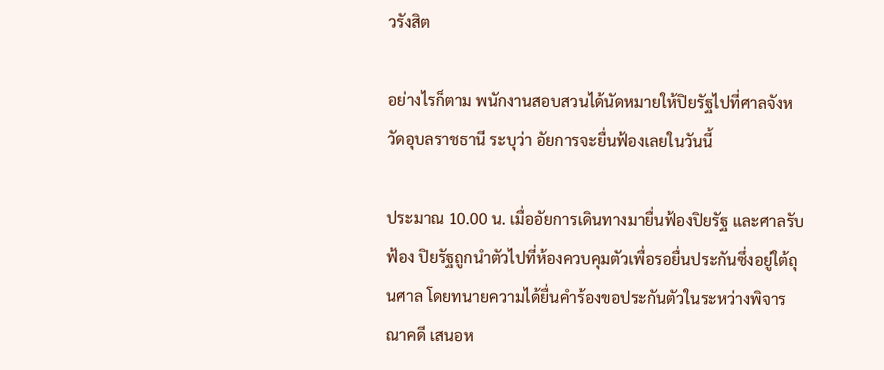วรังสิต

อย่างไรก็ตาม พนักงานสอบสวนได้นัดหมายให้ปิยรัฐไปที่ศาลจังหวัดอุบลราชธานี ระบุว่า อัยการจะยื่นฟ้องเลยในวันนี้

ประมาณ 10.00 น. เมื่ออัยการเดินทางมายื่นฟ้องปิยรัฐ และศาลรับฟ้อง ปิยรัฐถูกนำตัวไปที่ห้องควบคุมตัวเพื่อรอยื่นประกันซึ่งอยู่ใต้ถุนศาล โดยทนายความได้ยื่นคำร้องขอประกันตัวในระหว่างพิจารณาคดี เสนอห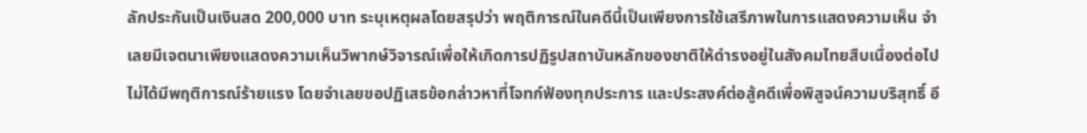ลักประกันเป็นเงินสด 200,000 บาท ระบุเหตุผลโดยสรุปว่า พฤติการณ์ในคดีนี้เป็นเพียงการใช้เสรีภาพในการแสดงความเห็น จำเลยมีเจตนาเพียงแสดงความเห็นวิพากษ์วิจารณ์เพื่อให้เกิดการปฏิรูปสถาบันหลักของชาติให้ดำรงอยู่ในสังคมไทยสืบเนื่องต่อไป ไม่ได้มีพฤติการณ์ร้ายแรง โดยจำเลยขอปฏิเสธข้อกล่าวหาที่โจทก์ฟ้องทุกประการ และประสงค์ต่อสู้คดีเพื่อพิสูจน์ความบริสุทธิ์ อี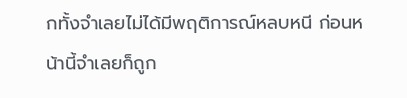กทั้งจำเลยไม่ได้มีพฤติการณ์หลบหนี ก่อนหน้านี้จำเลยก็ถูก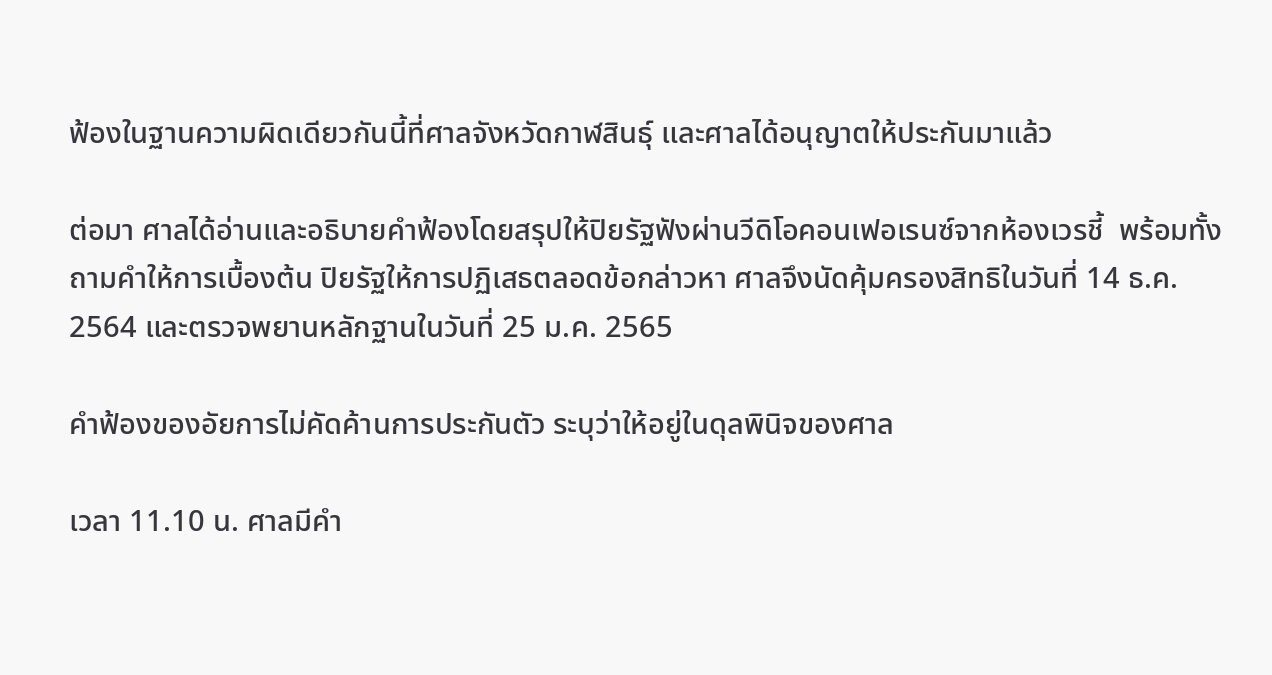ฟ้องในฐานความผิดเดียวกันนี้ที่ศาลจังหวัดกาฬสินธุ์ และศาลได้อนุญาตให้ประกันมาแล้ว

ต่อมา ศาลได้อ่านและอธิบายคำฟ้องโดยสรุปให้ปิยรัฐฟังผ่านวีดิโอคอนเฟอเรนซ์จากห้องเวรชี้  พร้อมทั้งถามคำให้การเบื้องต้น ปิยรัฐให้การปฏิเสธตลอดข้อกล่าวหา ศาลจึงนัดคุ้มครองสิทธิในวันที่ 14 ธ.ค. 2564 และตรวจพยานหลักฐานในวันที่ 25 ม.ค. 2565

คำฟ้องของอัยการไม่คัดค้านการประกันตัว ระบุว่าให้อยู่ในดุลพินิจของศาล

เวลา 11.10 น. ศาลมีคำ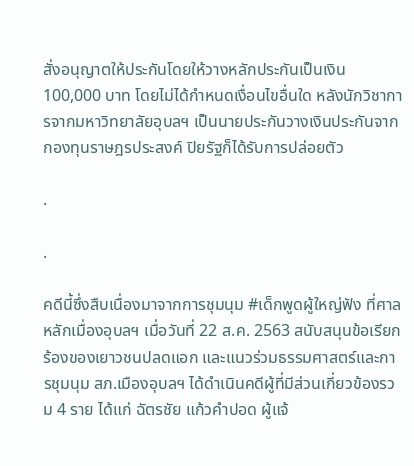สั่งอนุญาตให้ประกันโดยให้วางหลักประกันเป็นเงิน 100,000 บาท โดยไม่ได้กำหนดเงื่อนไขอื่นใด หลังนักวิชาการจากมหาวิทยาลัยอุบลฯ เป็นนายประกันวางเงินประกันจากกองทุนราษฎรประสงค์ ปิยรัฐก็ได้รับการปล่อยตัว

.

.

คดีนี้ซึ่งสืบเนื่องมาจากการชุมนุม #เด็กพูดผู้ใหญ่ฟัง ที่ศาลหลักเมื่องอุบลฯ เมื่อวันที่ 22 ส.ค. 2563 สนับสนุนข้อเรียกร้องของเยาวชนปลดแอก และแนวร่วมธรรมศาสตร์และการชุมนุม สภ.เมืองอุบลฯ ได้ดำเนินคดีผู้ที่มีส่วนเกี่ยวข้องรวม 4 ราย ได้แก่ ฉัตรชัย แก้วคำปอด ผู้แจ้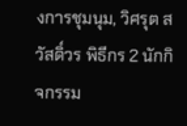งการชุมนุม, วิศรุต สวัสดิ์วร พิธีกร 2 นักกิจกรรม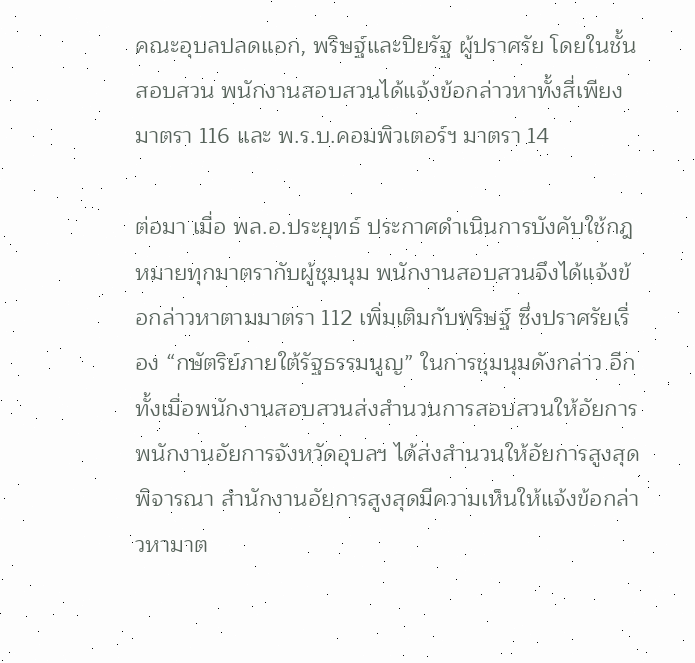คณะอุบลปลดแอก, พริษฐ์และปิยรัฐ ผู้ปราศรัย โดยในชั้นสอบสวน พนักงานสอบสวนได้แจ้งข้อกล่าวหาทั้งสี่เพียงมาตรา 116 และ พ.ร.บ.คอมพิวเตอร์ฯ มาตรา 14

ต่อมา เมื่อ พล.อ.ประยุทธ์ ประกาศดำเนินการบังคับใช้กฎหมายทุกมาตรากับผู้ชุมนุม พนักงานสอบสวนจึงได้แจ้งข้อกล่าวหาตามมาตรา 112 เพิ่มเติมกับพริษฐ์ ซึ่งปราศรัยเรื่อง “กษัตริย์ภายใต้รัฐธรรมนูญ” ในการชุมนุมดังกล่าว อีกทั้งเมื่อพนักงานสอบสวนส่งสำนวนการสอบสวนให้อัยการ พนักงานอัยการจังหวัดอุบลฯ ได้ส่งสำนวนให้อัยการสูงสุดพิจารณา สำนักงานอัยการสูงสุดมีความเห็นให้แจ้งข้อกล่าวหามาต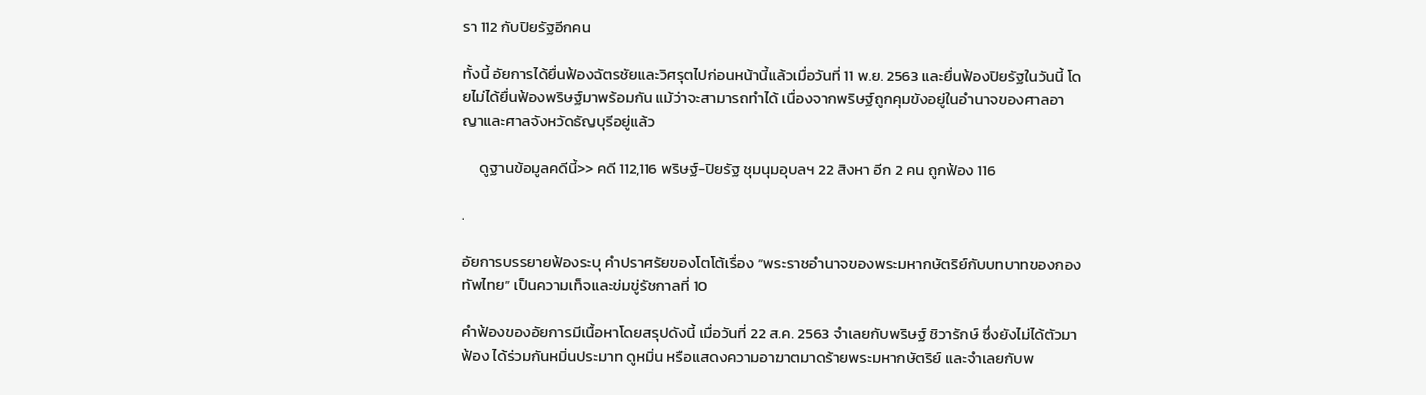รา 112 กับปิยรัฐอีกคน

ทั้งนี้ อัยการได้ยื่นฟ้องฉัตรชัยและวิศรุตไปก่อนหน้านี้แล้วเมื่อวันที่ 11 พ.ย. 2563 และยื่นฟ้องปิยรัฐในวันนี้ โดยไม่ได้ยื่นฟ้องพริษฐ์มาพร้อมกัน แม้ว่าจะสามารถทำได้ เนื่องจากพริษฐ์ถูกคุมขังอยู่ในอำนาจของศาลอาญาและศาลจังหวัดธัญบุรีอยู่แล้ว

     ดูฐานข้อมูลคดีนี้>> คดี 112,116 พริษฐ์-ปิยรัฐ ชุมนุมอุบลฯ 22 สิงหา อีก 2 คน ถูกฟ้อง 116

.

อัยการบรรยายฟ้องระบุ คำปราศรัยของโตโต้เรื่อง “พระราชอํานาจของพระมหากษัตริย์กับบทบาทของกองทัพไทย” เป็นความเท็จและข่มขู่รัชกาลที่ 10

คำฟ้องของอัยการมีเนื้อหาโดยสรุปดังนี้ เมื่อวันที่ 22 ส.ค. 2563 จําเลยกับพริษฐ์ ชิวารักษ์ ซึ่งยังไม่ได้ตัวมาฟ้อง ได้ร่วมกันหมิ่นประมาท ดูหมิ่น หรือแสดงความอาฆาตมาดร้ายพระมหากษัตริย์ และจําเลยกับพ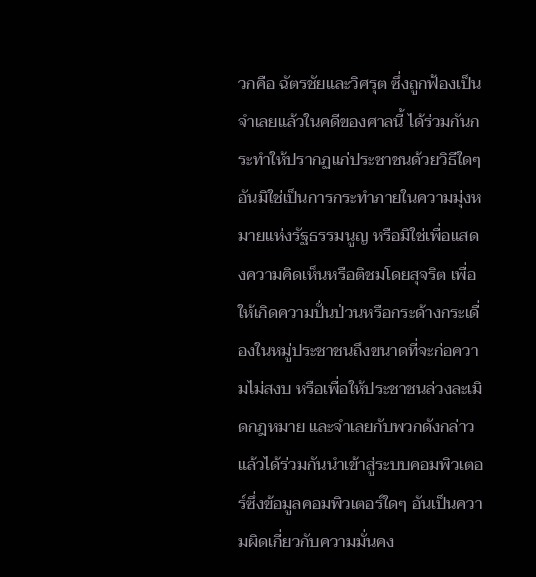วกคือ ฉัตรชัยและวิศรุต ซึ่งถูกฟ้องเป็นจําเลยแล้วในคดีของศาลนี้ ได้ร่วมกันกระทําให้ปรากฏแก่ประชาชนด้วยวิธีใดๆ อันมิใช่เป็นการกระทําภายในความมุ่งหมายแห่งรัฐธรรมนูญ หรือมิใช่เพื่อแสดงความคิดเห็นหรือติชมโดยสุจริต เพื่อให้เกิดความปั่นป่วนหรือกระด้างกระเดื่องในหมู่ประชาชนถึงขนาดที่จะก่อความไม่สงบ หรือเพื่อให้ประชาชนล่วงละเมิดกฎหมาย และจําเลยกับพวกดังกล่าวแล้วได้ร่วมกันนําเข้าสู่ระบบคอมพิวเตอร์ซึ่งข้อมูลคอมพิวเตอร์ใดๆ อันเป็นความผิดเกี่ยวกับความมั่นคง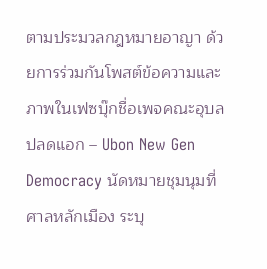ตามประมวลกฎหมายอาญา ด้วยการร่วมกันโพสต์ข้อความและภาพในเฟซบุ๊กชื่อเพจคณะอุบลปลดแอก – Ubon New Gen Democracy นัดหมายชุมนุมที่ศาลหลักเมือง ระบุ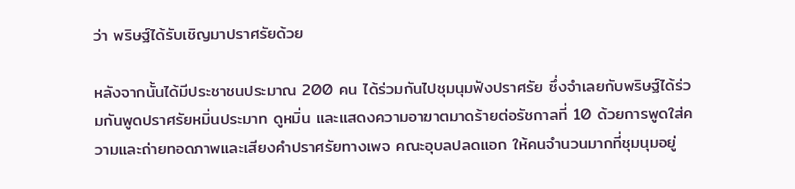ว่า พริษฐ์ได้รับเชิญมาปราศรัยด้วย

หลังจากนั้นได้มีประชาชนประมาณ 200 คน ได้ร่วมกันไปชุมนุมฟังปราศรัย ซึ่งจําเลยกับพริษฐ์ได้ร่วมกันพูดปราศรัยหมิ่นประมาท ดูหมิ่น และแสดงความอาฆาตมาดร้ายต่อรัชกาลที่ 10 ด้วยการพูดใส่ความและถ่ายทอดภาพและเสียงคําปราศรัยทางเพจ คณะอุบลปลดแอก ให้คนจํานวนมากที่ชุมนุมอยู่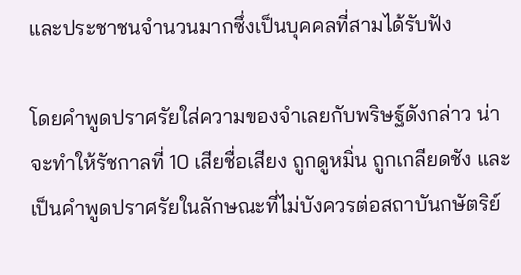และประชาชนจํานวนมากซึ่งเป็นบุคคลที่สามได้รับฟัง

โดยคําพูดปราศรัยใส่ความของจําเลยกับพริษฐ์ดังกล่าว น่าจะทําให้รัชกาลที่ 10 เสียชื่อเสียง ถูกดูหมิ่น ถูกเกลียดชัง และเป็นคําพูดปราศรัยในลักษณะที่ไม่บังควรต่อสถาบันกษัตริย์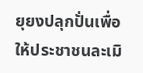ยุยงปลุกปั่นเพื่อให้ประชาชนละเมิ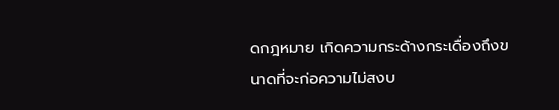ดกฎหมาย เกิดความกระด้างกระเดื่องถึงขนาดที่จะก่อความไม่สงบ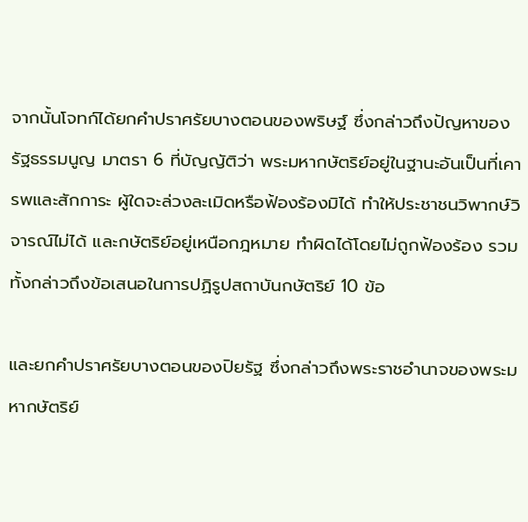จากนั้นโจทก์ได้ยกคำปราศรัยบางตอนของพริษฐ์ ซึ่งกล่าวถึงปัญหาของรัฐธรรมนูญ มาตรา 6 ที่บัญญัติว่า พระมหากษัตริย์อยู่ในฐานะอันเป็นที่เคารพและสักการะ ผู้ใดจะล่วงละเมิดหรือฟ้องร้องมิได้ ทำให้ประชาชนวิพากษ์วิจารณ์ไม่ได้ และกษัตริย์อยู่เหนือกฎหมาย ทำผิดได้โดยไม่ถูกฟ้องร้อง รวมทั้งกล่าวถึงข้อเสนอในการปฏิรูปสถาบันกษัตริย์ 10 ข้อ

และยกคำปราศรัยบางตอนของปิยรัฐ ซึ่งกล่าวถึงพระราชอํานาจของพระมหากษัตริย์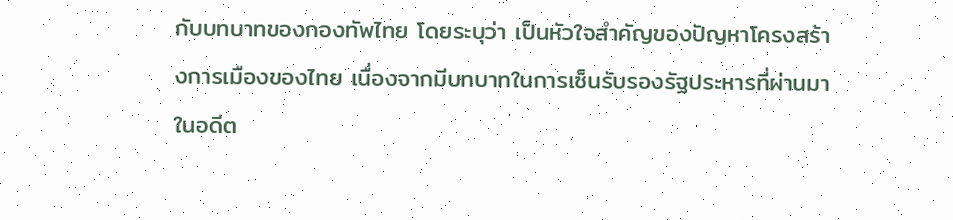กับบทบาทของกองทัพไทย โดยระบุว่า เป็นหัวใจสําคัญของปัญหาโครงสร้างการเมืองของไทย เนื่องจากมีบทบาทในการเซ็นรับรองรัฐประหารที่ผ่านมาในอดีต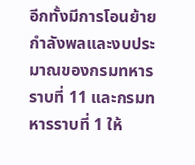อีกทั้งมีการโอนย้ายกำลังพลและงบประมาณของกรมทหารราบที่ 11 และกรมทหารราบที่ 1 ให้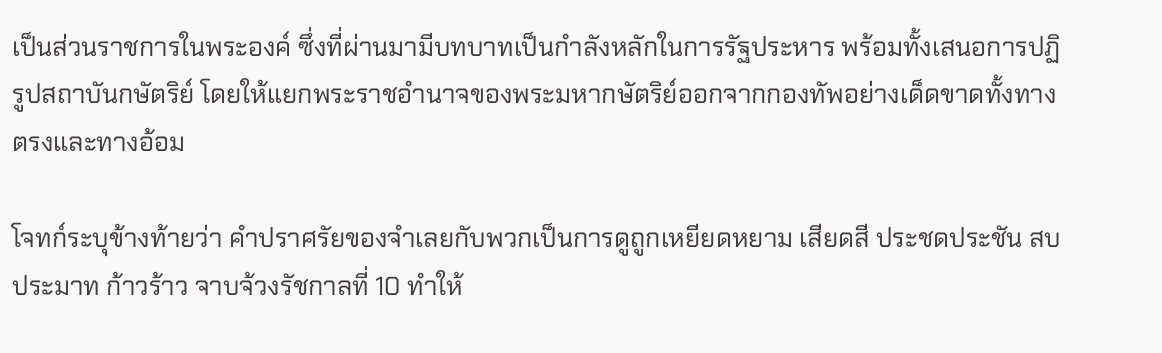เป็นส่วนราชการในพระองค์ ซึ่งที่ผ่านมามีบทบาทเป็นกำลังหลักในการรัฐประหาร พร้อมทั้งเสนอการปฏิรูปสถาบันกษัตริย์ โดยให้แยกพระราชอํานาจของพระมหากษัตริย์ออกจากกองทัพอย่างเด็ดขาดทั้งทางตรงและทางอ้อม

โจทก์ระบุข้างท้ายว่า คําปราศรัยของจําเลยกับพวกเป็นการดูถูกเหยียดหยาม เสียดสี ประชดประชัน สบประมาท ก้าวร้าว จาบจ้วงรัชกาลที่ 10 ทําให้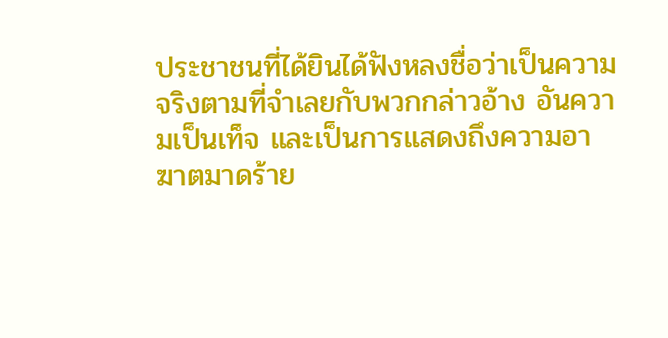ประชาชนที่ได้ยินได้ฟังหลงชื่อว่าเป็นความจริงตามที่จําเลยกับพวกกล่าวอ้าง อันความเป็นเท็จ และเป็นการแสดงถึงความอาฆาตมาดร้าย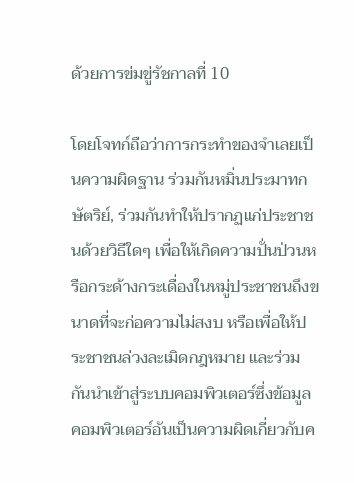ด้วยการข่มขู่รัชกาลที่ 10

โดยโจทก์ถือว่าการกระทำของจำเลยเป็นความผิดฐาน ร่วมกันหมิ่นประมาทกษัตริย์, ร่วมกันทำให้ปรากฏแก่ประชาชนด้วยวิธีใดๆ เพื่อให้เกิดความปั่นป่วนหรือกระด้างกระเดื่องในหมู่ประชาชนถึงขนาดที่จะก่อความไม่สงบ หรือเพื่อให้ประชาชนล่วงละเมิดกฎหมาย และร่วมกันนำเข้าสู่ระบบคอมพิวเตอร์ซึ่งข้อมูลคอมพิวเตอร์อันเป็นความผิดเกี่ยวกับค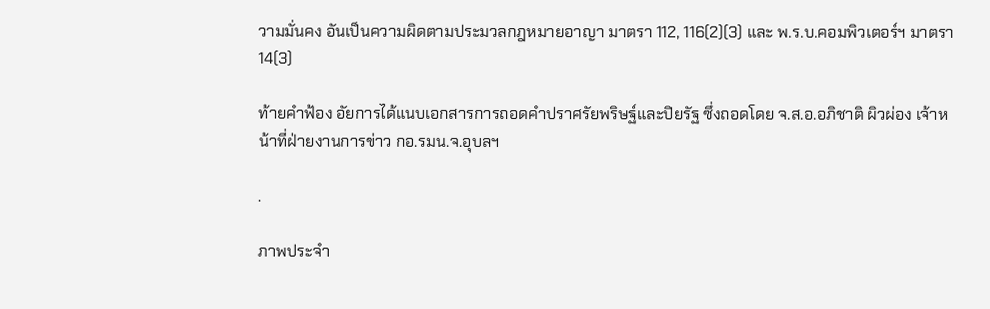วามมั่นคง อันเป็นความผิดตามประมวลกฎหมายอาญา มาตรา 112, 116(2)(3) และ พ.ร.บ.คอมพิวเตอร์ฯ มาตรา 14(3)

ท้ายคำฟ้อง อัยการได้แนบเอกสารการถอดคําปราศรัยพริษฐ์และปิยรัฐ ซึ่งถอดโดย จ.ส.อ.อภิชาติ ผิวผ่อง เจ้าหน้าที่ฝ่ายงานการข่าว กอ.รมน.จ.อุบลฯ

.

ภาพประจำ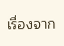เรื่องจาก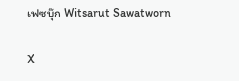เฟซบุ๊ก Witsarut Sawatworn

X